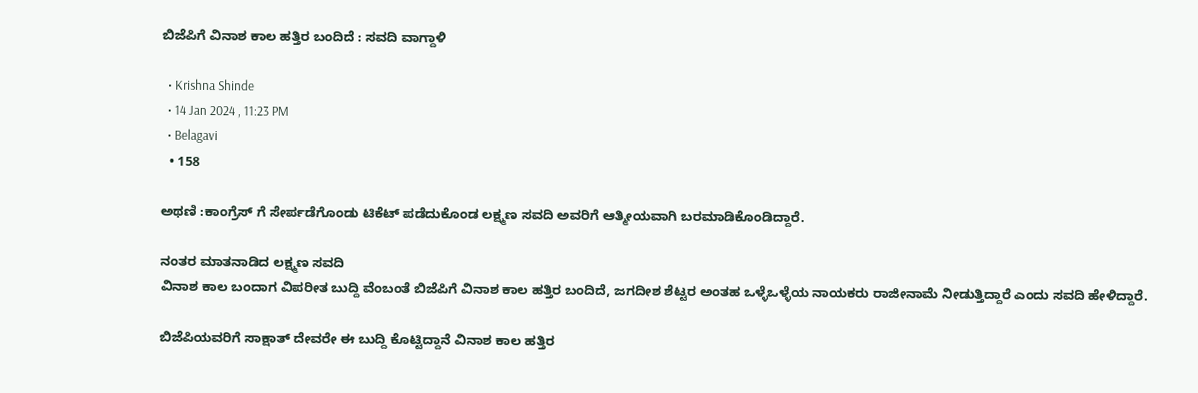ಬಿಜೆಪಿಗೆ ವಿನಾಶ ಕಾಲ ಹತ್ತಿರ ಬಂದಿದೆ : ಸವದಿ ವಾಗ್ದಾಳಿ

  • Krishna Shinde
  • 14 Jan 2024 , 11:23 PM
  • Belagavi
  • 158

ಅಥಣಿ :ಕಾಂಗ್ರೆಸ್ ಗೆ ಸೇರ್ಪಡೆಗೊಂಡು ಟಿಕೆಟ್ ಪಡೆದುಕೊಂಡ ಲಕ್ಷ್ಮಣ ಸವದಿ ಅವರಿಗೆ ಆತ್ಮೀಯವಾಗಿ ಬರಮಾಡಿಕೊಂಡಿದ್ದಾರೆ.

ನಂತರ ಮಾತನಾಡಿದ ಲಕ್ಷ್ಮಣ ಸವದಿ
ವಿನಾಶ ಕಾಲ ಬಂದಾಗ ವಿಪರೀತ ಬುದ್ದಿ ವೆಂಬಂತೆ ಬಿಜೆಪಿಗೆ ವಿನಾಶ ಕಾಲ ಹತ್ತಿರ ಬಂದಿದೆ, ಜಗದೀಶ ಶೆಟ್ಟರ ಅಂತಹ ಒಳ್ಳೆಒಳ್ಳೆಯ ನಾಯಕರು ರಾಜೀನಾಮೆ ನೀಡುತ್ತಿದ್ದಾರೆ ಎಂದು ಸವದಿ ಹೇಳಿದ್ದಾರೆ.

ಬಿಜೆಪಿಯವರಿಗೆ ಸಾಕ್ಷಾತ್ ದೇವರೇ ಈ ಬುದ್ದಿ ಕೊಟ್ಟಿದ್ದಾನೆ ವಿನಾಶ ಕಾಲ ಹತ್ತಿರ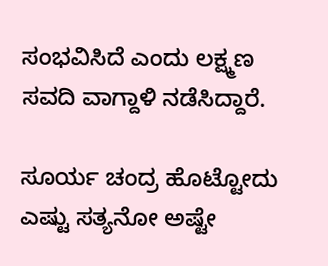ಸಂಭವಿಸಿದೆ ಎಂದು ಲಕ್ಷ್ಮಣ ಸವದಿ ವಾಗ್ದಾಳಿ ನಡೆಸಿದ್ದಾರೆ.

ಸೂರ್ಯ ಚಂದ್ರ ಹೊಟ್ಟೋದು  ಎಷ್ಟು ಸತ್ಯನೋ ಅಷ್ಟೇ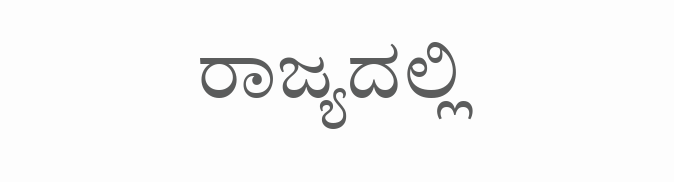ರಾಜ್ಯದಲ್ಲಿ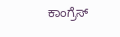ಕಾಂಗ್ರೆಸ್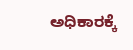ಅಧಿಕಾರಕ್ಕೆ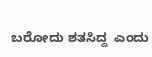ಬರೋದು ಶತಸಿದ್ದ  ಎಂದು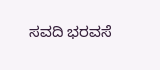ಸವದಿ ಭರವಸೆ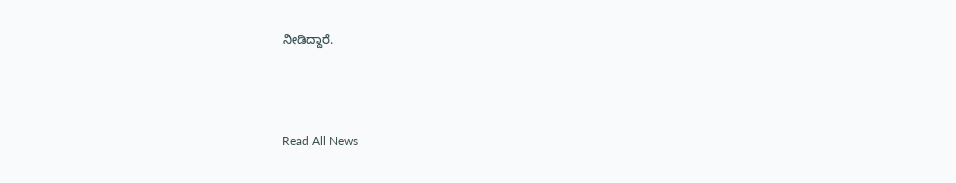ನೀಡಿದ್ದಾರೆ.



Read All News